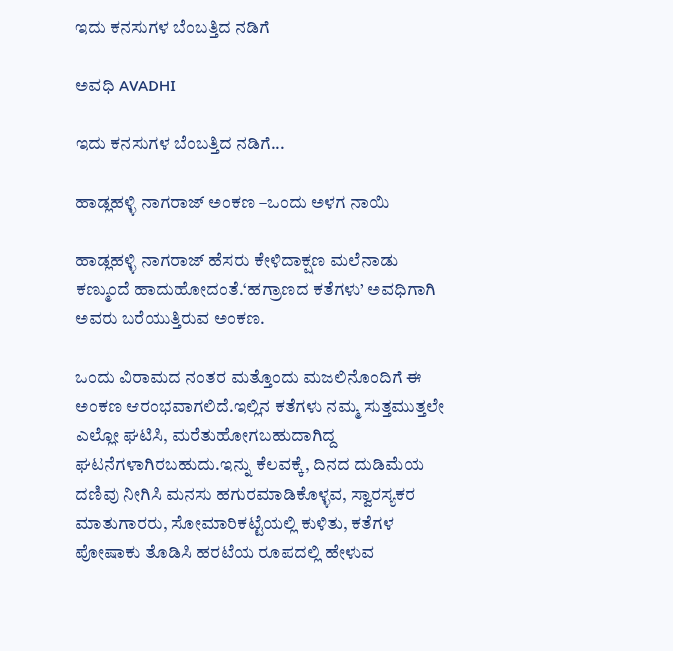ಇದು ಕನಸುಗಳ ಬೆಂಬತ್ತಿದ ನಡಿಗೆ‍

ಅವಧಿ AVADHI

ಇದು ಕನಸುಗಳ ಬೆಂಬತ್ತಿದ ನಡಿಗೆ...

ಹಾಡ್ಲಹಳ್ಳಿ ನಾಗರಾಜ್ ಅಂಕಣ –ಒಂದು ಅಳಗ ನಾಯಿ

ಹಾಡ್ಲಹಳ್ಳಿ ನಾಗರಾಜ್ ಹೆಸರು ಕೇಳಿದಾಕ್ಷಣ ಮಲೆನಾಡು ಕಣ್ಮುಂದೆ ಹಾದುಹೋದಂತೆ.‘ಹಗ್ರಾಣದ ಕತೆಗಳು’ ಅವಧಿಗಾಗಿ ಅವರು ಬರೆಯುತ್ತಿರುವ ಅಂಕಣ.

ಒಂದು ವಿರಾಮದ ನಂತರ ಮತ್ತೊಂದು ಮಜಲಿನೊಂದಿಗೆ ಈ ಅಂಕಣ ಆರಂಭವಾಗಲಿದೆ.ಇಲ್ಲಿನ ಕತೆಗಳು ನಮ್ಮ ಸುತ್ತಮುತ್ತಲೇ ಎಲ್ಲೋ ಘಟಿಸಿ, ಮರೆತುಹೋಗಬಹುದಾಗಿದ್ದ ಘಟನೆಗಳಾಗಿರಬಹುದು.ಇನ್ನು ಕೆಲವಕ್ಕೆ, ದಿನದ ದುಡಿಮೆಯ ದಣಿವು ನೀಗಿಸಿ ಮನಸು ಹಗುರಮಾಡಿಕೊಳ್ಳವ, ಸ್ವಾರಸ್ಯಕರ ಮಾತುಗಾರರು, ಸೋಮಾರಿಕಟ್ಟೆಯಲ್ಲಿ ಕುಳಿತು, ಕತೆಗಳ ಪೋಷಾಕು ತೊಡಿಸಿ ಹರಟೆಯ ರೂಪದಲ್ಲಿ ಹೇಳುವ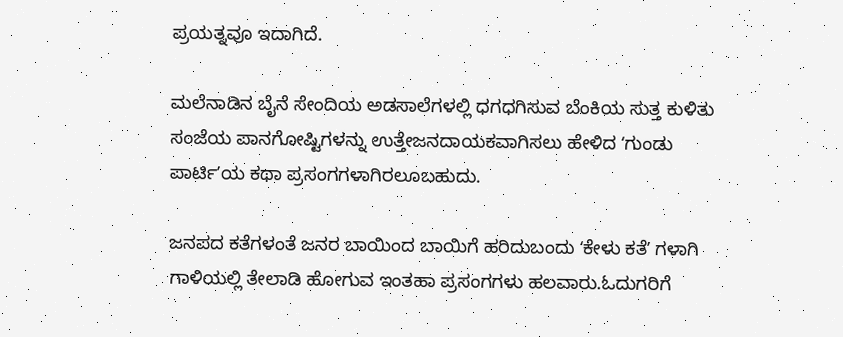ಪ್ರಯತ್ನವೂ ಇದಾಗಿದೆ.

ಮಲೆನಾಡಿನ ಬೈನೆ ಸೇಂದಿಯ ಅಡಸಾಲೆಗಳಲ್ಲಿ ಧಗಧಗಿಸುವ ಬೆಂಕಿಯ ಸುತ್ತ ಕುಳಿತು ಸಂಜೆಯ ಪಾನಗೋಷ್ಟಿಗಳನ್ನು ಉತ್ತೇಜನದಾಯಕವಾಗಿಸಲು ಹೇಳಿದ ʻಗುಂಡು ಪಾರ್ಟಿʼಯ ಕಥಾ ಪ್ರಸಂಗಗಳಾಗಿರಲೂಬಹುದು.

ಜನಪದ ಕತೆಗಳಂತೆ ಜನರ ಬಾಯಿಂದ ಬಾಯಿಗೆ ಹರಿದುಬಂದು ʻಕೇಳು ಕತೆʼ ಗಳಾಗಿ ಗಾಳಿಯಲ್ಲಿ ತೇಲಾಡಿ ಹೋಗುವ ಇಂತಹಾ ಪ್ರಸಂಗಗಳು ಹಲವಾರು.ಓದುಗರಿಗೆ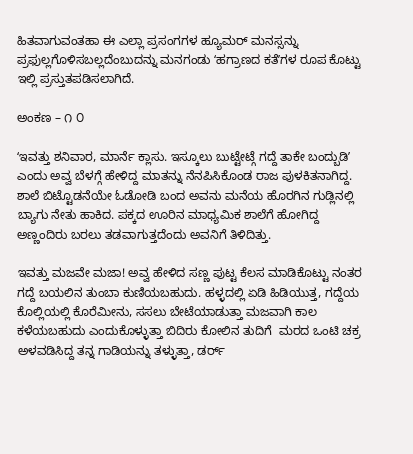ಹಿತವಾಗುವಂತಹಾ ಈ ಎಲ್ಲಾ ಪ್ರಸಂಗಗಳ ಹ್ಯೂಮರ್‌ ಮನಸ್ಸನ್ನು ಪ್ರಫುಲ್ಲಗೊಳಿಸಬಲ್ಲದೆಂಬುದನ್ನು ಮನಗಂಡು ʻಹಗ್ರಾಣದ ಕತೆʼಗಳ ರೂಪ ಕೊಟ್ಟು ಇಲ್ಲಿ ಪ್ರಸ್ತುತಪಡಿಸಲಾಗಿದೆ.

ಅಂಕಣ – ೧ ೦

ʻಇವತ್ತು ಶನಿವಾರ, ಮಾರ್ನೆ ಕ್ಲಾಸು. ಇಸ್ಕೂಲು ಬುಟ್ಟೇಟ್ಗೆ ಗದ್ದೆ ತಾಕೇ ಬಂದ್ಬುಡಿʼ ಎಂದು ಅವ್ವ ಬೆಳಗ್ಗೆ ಹೇಳಿದ್ದ ಮಾತನ್ನು ನೆನಪಿಸಿಕೊಂಡ ರಾಜ ಪುಳಕಿತನಾಗಿದ್ದ. ಶಾಲೆ ಬಿಟ್ಟೊಡನೆಯೇ ಓಡೋಡಿ ಬಂದ ಅವನು ಮನೆಯ ಹೊರಗಿನ ಗುಡ್ಲಿನಲ್ಲಿ ಬ್ಯಾಗು ನೇತು ಹಾಕಿದ. ಪಕ್ಕದ ಊರಿನ ಮಾಧ್ಯಮಿಕ ಶಾಲೆಗೆ ಹೋಗಿದ್ದ ಅಣ್ಣಂದಿರು ಬರಲು ತಡವಾಗುತ್ತದೆಂದು ಅವನಿಗೆ ತಿಳಿದಿತ್ತು.

ಇವತ್ತು ಮಜವೇ ಮಜಾ! ಅವ್ವ ಹೇಳಿದ ಸಣ್ಣ ಪುಟ್ಟ ಕೆಲಸ ಮಾಡಿಕೊಟ್ಟು ನಂತರ ಗದ್ದೆ ಬಯಲಿನ ತುಂಬಾ ಕುಣಿಯಬಹುದು. ಹಳ್ಳದಲ್ಲಿ ಏಡಿ ಹಿಡಿಯುತ್ತ, ಗದ್ದೆಯ ಕೊಲ್ಲಿಯಲ್ಲಿ ಕೊರೆಮೀನು, ಸಸಲು ಬೇಟೆಯಾಡುತ್ತಾ ಮಜವಾಗಿ ಕಾಲ ಕಳೆಯಬಹುದು ಎಂದುಕೊಳ್ಳುತ್ತಾ ಬಿದಿರು ಕೋಲಿನ ತುದಿಗೆ  ಮರದ ಒಂಟಿ ಚಕ್ರ ಅಳವಡಿಸಿದ್ದ ತನ್ನ ಗಾಡಿಯನ್ನು ತಳ್ಳುತ್ತಾ, ಡರ್ರ್‌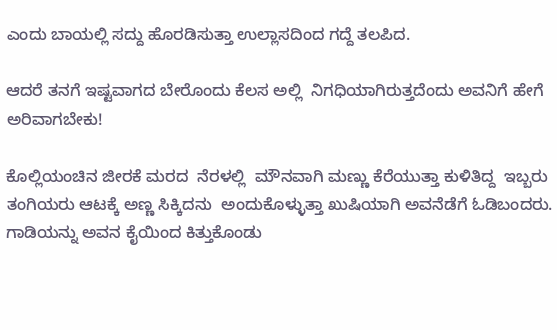ಎಂದು ಬಾಯಲ್ಲಿ ಸದ್ದು ಹೊರಡಿಸುತ್ತಾ ಉಲ್ಲಾಸದಿಂದ ಗದ್ದೆ ತಲಪಿದ.

ಆದರೆ ತನಗೆ ಇಷ್ಟವಾಗದ ಬೇರೊಂದು ಕೆಲಸ ಅಲ್ಲಿ  ನಿಗಧಿಯಾಗಿರುತ್ತದೆಂದು ಅವನಿಗೆ ಹೇಗೆ ಅರಿವಾಗಬೇಕು!

ಕೊಲ್ಲಿಯಂಚಿನ ಜೀರಕೆ ಮರದ  ನೆರಳಲ್ಲಿ  ಮೌನವಾಗಿ ಮಣ್ಣು ಕೆರೆಯುತ್ತಾ ಕುಳಿತಿದ್ದ  ಇಬ್ಬರು ತಂಗಿಯರು ಆಟಕ್ಕೆ ಅಣ್ಣ ಸಿಕ್ಕಿದನು  ಅಂದುಕೊಳ್ಳುತ್ತಾ ಖುಷಿಯಾಗಿ ಅವನೆಡೆಗೆ ಓಡಿಬಂದರು. ಗಾಡಿಯನ್ನು ಅವನ ಕೈಯಿಂದ ಕಿತ್ತುಕೊಂಡು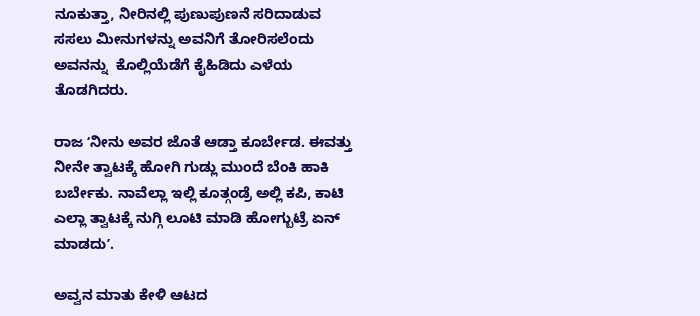ನೂಕುತ್ತಾ, ನೀರಿನಲ್ಲಿ ಪುಣುಪುಣನೆ ಸರಿದಾಡುವ ಸಸಲು ಮೀನುಗಳನ್ನು ಅವನಿಗೆ ತೋರಿಸಲೆಂದು ಅವನನ್ನು  ಕೊಲ್ಲಿಯೆಡೆಗೆ ಕೈಹಿಡಿದು ಎಳೆಯ ತೊಡಗಿದರು.

ರಾಜ ʻನೀನು ಅವರ ಜೊತೆ ಆಡ್ತಾ ಕೂರ್ಬೇಡ. ಈವತ್ತು ನೀನೇ ತ್ವಾಟಕ್ಕೆ ಹೋಗಿ ಗುಡ್ಲು ಮುಂದೆ ಬೆಂಕಿ ಹಾಕಿ ಬರ್ಬೇಕು. ನಾವೆಲ್ಲಾ ಇಲ್ಲಿ ಕೂತ್ಗಂಡ್ರೆ ಅಲ್ಲಿ ಕಪಿ, ಕಾಟಿ ಎಲ್ಲಾ ತ್ವಾಟಕ್ಕೆ ನುಗ್ಗಿ ಲೂಟಿ ಮಾಡಿ ಹೋಗ್ಬುಟ್ರೆ ಏನ್‌ ಮಾಡದುʼ.

ಅವ್ವನ ಮಾತು ಕೇಳಿ ಆಟದ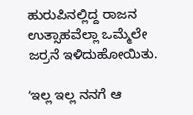ಹುರುಪಿನಲ್ಲಿದ್ದ ರಾಜನ ಉತ್ಸಾಹವೆಲ್ಲಾ ಒಮ್ಮೆಲೇ ಜರ್ರನೆ ಇಳಿದುಹೋಯಿತು.

ʻಇಲ್ಲ ಇಲ್ಲ ನನಗೆ ಆ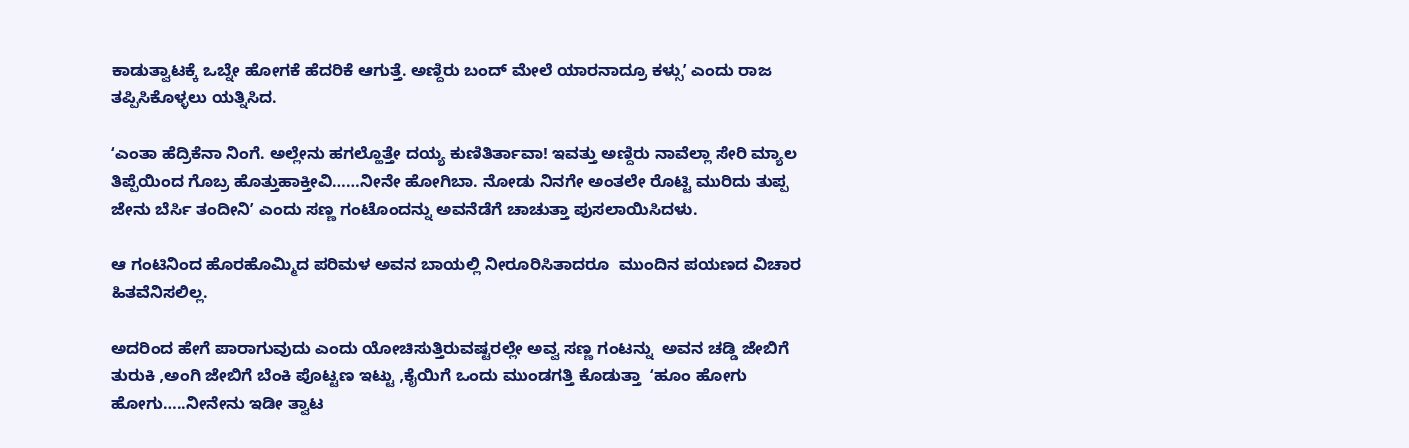ಕಾಡುತ್ವಾಟಕ್ಕೆ ಒಬ್ನೇ ಹೋಗಕೆ ಹೆದರಿಕೆ ಆಗುತ್ತೆ. ಅಣ್ದಿರು ಬಂದ್‌ ಮೇಲೆ ಯಾರನಾದ್ರೂ ಕಳ್ಸುʼ ಎಂದು ರಾಜ ತಪ್ಪಿಸಿಕೊಳ್ಳಲು ಯತ್ನಿಸಿದ.

ʻಎಂತಾ ಹೆದ್ರಿಕೆನಾ ನಿಂಗೆ. ಅಲ್ಲೇನು ಹಗಲ್ಹೊತ್ತೇ ದಯ್ಯ ಕುಣಿತಿರ್ತಾವಾ! ಇವತ್ತು ಅಣ್ದಿರು ನಾವೆಲ್ಲಾ ಸೇರಿ ಮ್ಯಾಲ ತಿಪ್ಪೆಯಿಂದ ಗೊಬ್ರ ಹೊತ್ತುಹಾಕ್ತೀವಿ……ನೀನೇ ಹೋಗಿಬಾ. ನೋಡು ನಿನಗೇ ಅಂತಲೇ ರೊಟ್ಟಿ ಮುರಿದು ತುಪ್ಪ ಜೇನು ಬೆರ್ಸಿ ತಂದೀನಿʼ ಎಂದು ಸಣ್ಣ ಗಂಟೊಂದನ್ನು ಅವನೆಡೆಗೆ ಚಾಚುತ್ತಾ ಪುಸಲಾಯಿಸಿದಳು.

ಆ ಗಂಟಿನಿಂದ ಹೊರಹೊಮ್ಮಿದ ಪರಿಮಳ ಅವನ ಬಾಯಲ್ಲಿ ನೀರೂರಿಸಿತಾದರೂ  ಮುಂದಿನ ಪಯಣದ ವಿಚಾರ ಹಿತವೆನಿಸಲಿಲ್ಲ.

ಅದರಿಂದ ಹೇಗೆ ಪಾರಾಗುವುದು ಎಂದು ಯೋಚಿಸುತ್ತಿರುವಷ್ಟರಲ್ಲೇ ಅವ್ವ ಸಣ್ಣ ಗಂಟನ್ನು  ಅವನ ಚಡ್ಡಿ ಜೇಬಿಗೆ ತುರುಕಿ ,ಅಂಗಿ ಜೇಬಿಗೆ ಬೆಂಕಿ ಪೊಟ್ಟಣ ಇಟ್ಟು ,ಕೈಯಿಗೆ ಒಂದು ಮುಂಡಗತ್ತಿ ಕೊಡುತ್ತಾ  ʻಹೂಂ ಹೋಗು ಹೋಗು…..ನೀನೇನು ಇಡೀ ತ್ವಾಟ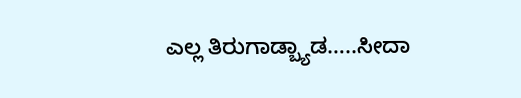ಎಲ್ಲ ತಿರುಗಾಡ್ಬ್ಯಾಡ…..ಸೀದಾ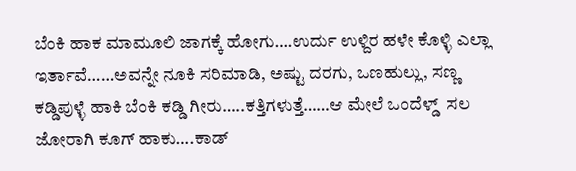ಬೆಂಕಿ ಹಾಕ ಮಾಮೂಲಿ ಜಾಗಕ್ಕೆ ಹೋಗು….ಉರ್ದು ಉಳ್ದಿರ ಹಳೇ ಕೊಳ್ಳಿ ಎಲ್ಲಾ ಇರ್ತಾವೆ……ಅವನ್ನೇ ನೂಕಿ ಸರಿಮಾಡಿ, ಅಷ್ಟು ದರಗು, ಒಣಹುಲ್ಲು, ಸಣ್ಣ ಕಡ್ಡಿಪುಳ್ಳೆ ಹಾಕಿ ಬೆಂಕಿ ಕಡ್ಡಿ ಗೀರು…..ಕತ್ತಿಗಳುತ್ತೆ……ಆ ಮೇಲೆ ಒಂದೆಳ್ಡ್  ಸಲ ಜೋರಾಗಿ ಕೂಗ್‌ ಹಾಕು….ಕಾಡ್‌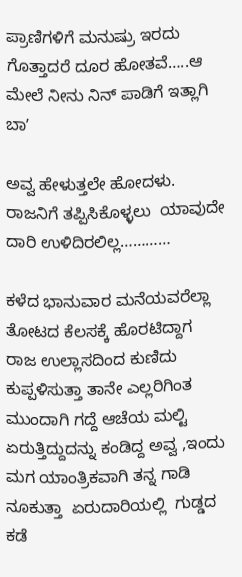ಪ್ರಾಣಿಗಳಿಗೆ ಮನುಷ್ರು ಇರದು ಗೊತ್ತಾದರೆ ದೂರ ಹೋತವೆ…..ಆ ಮೇಲೆ ನೀನು ನಿನ್‌ ಪಾಡಿಗೆ ಇತ್ಲಾಗಿ ಬಾʼ

ಅವ್ವ ಹೇಳುತ್ತಲೇ ಹೋದಳು. ರಾಜನಿಗೆ ತಪ್ಪಿಸಿಕೊಳ್ಳಲು  ಯಾವುದೇ ದಾರಿ ಉಳಿದಿರಲಿಲ್ಲ…………

ಕಳೆದ ಭಾನುವಾರ ಮನೆಯವರೆಲ್ಲಾ ತೋಟದ ಕೆಲಸಕ್ಕೆ ಹೊರಟಿದ್ದಾಗ ರಾಜ ಉಲ್ಲಾಸದಿಂದ ಕುಣಿದು ಕುಪ್ಪಳಿಸುತ್ತಾ ತಾನೇ ಎಲ್ಲರಿಗಿಂತ ಮುಂದಾಗಿ ಗದ್ದೆ ಆಚೆಯ ಮಲ್ಟಿ ಏರುತ್ತಿದ್ದುದನ್ನು ಕಂಡಿದ್ದ ಅವ್ವ ,ಇಂದು ಮಗ ಯಾಂತ್ರಿಕವಾಗಿ ತನ್ನ ಗಾಡಿ ನೂಕುತ್ತಾ  ಏರುದಾರಿಯಲ್ಲಿ  ಗುಡ್ಡದ ಕಡೆ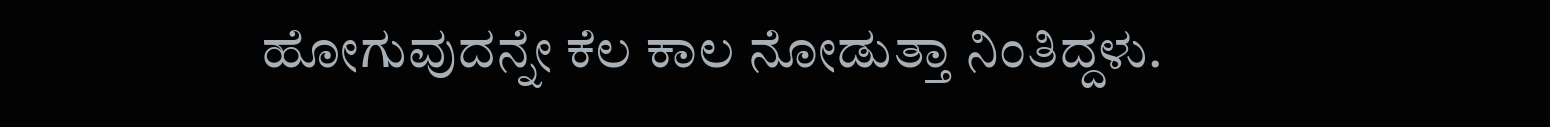ಹೋಗುವುದನ್ನೇ ಕೆಲ ಕಾಲ ನೋಡುತ್ತಾ ನಿಂತಿದ್ದಳು.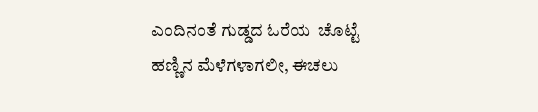ಎಂದಿನಂತೆ ಗುಡ್ಡದ ಓರೆಯ  ಚೊಟ್ಟೆ ಹಣ್ಣಿನ ಮೆಳೆಗಳಾಗಲೀ, ಈಚಲು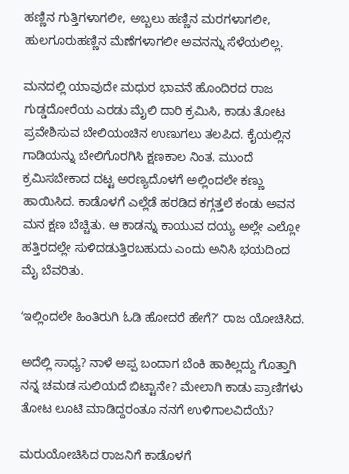ಹಣ್ಣಿನ ಗುತ್ತಿಗಳಾಗಲೀ, ಅಬ್ಬಲು ಹಣ್ಣಿನ ಮರಗಳಾಗಲೀ, ಹುಲಗೂರುಹಣ್ಣಿನ ಮೆಣೆಗಳಾಗಲೀ ಅವನನ್ನು ಸೆಳೆಯಲಿಲ್ಲ.

ಮನದಲ್ಲಿ ಯಾವುದೇ ಮಧುರ ಭಾವನೆ ಹೊಂದಿರದ ರಾಜ ಗುಡ್ಡದೋರೆಯ ಎರಡು ಮೈಲಿ ದಾರಿ ಕ್ರಮಿಸಿ, ಕಾಡು ತೋಟ ಪ್ರವೇಶಿಸುವ ಬೇಲಿಯಂಚಿನ ಉಣುಗಲು ತಲಪಿದ. ಕೈಯಲ್ಲಿನ ಗಾಡಿಯನ್ನು ಬೇಲಿಗೊರಗಿಸಿ ಕ್ಷಣಕಾಲ ನಿಂತ. ಮುಂದೆ ಕ್ರಮಿಸಬೇಕಾದ ದಟ್ಟ ಅರಣ್ಯದೊಳಗೆ ಅಲ್ಲಿಂದಲೇ ಕಣ್ಣು ಹಾಯಿಸಿದ. ಕಾಡೊಳಗೆ ಎಲ್ಲೆಡೆ ಹರಡಿದ ಕಗ್ಗತ್ತಲೆ ಕಂಡು ಅವನ ಮನ ಕ್ಷಣ ಬೆಚ್ಚಿತು. ಆ ಕಾಡನ್ನು ಕಾಯುವ ದಯ್ಯ ಅಲ್ಲೇ ಎಲ್ಲೋ ಹತ್ತಿರದಲ್ಲೇ ಸುಳಿದಡುತ್ತಿರಬಹುದು ಎಂದು ಅನಿಸಿ ಭಯದಿಂದ ಮೈ ಬೆವರಿತು.

ʻಇಲ್ಲಿಂದಲೇ ಹಿಂತಿರುಗಿ ಓಡಿ ಹೋದರೆ ಹೇಗೆ?ʼ ರಾಜ ಯೋಚಿಸಿದ.

ಅದೆಲ್ಲಿ ಸಾಧ್ಯ? ನಾಳೆ ಅಪ್ಪ ಬಂದಾಗ ಬೆಂಕಿ ಹಾಕಿಲ್ಲದ್ದು ಗೊತ್ತಾಗಿ ನನ್ನ ಚಮಡ ಸುಲಿಯದೆ ಬಿಟ್ಟಾನೇ? ಮೇಲಾಗಿ ಕಾಡು ಪ್ರಾಣಿಗಳು ತೋಟ ಲೂಟಿ ಮಾಡಿದ್ದರಂತೂ ನನಗೆ ಉಳಿಗಾಲವಿದೆಯೆ?

ಮರುಯೋಚಿಸಿದ ರಾಜನಿಗೆ ಕಾಡೊಳಗೆ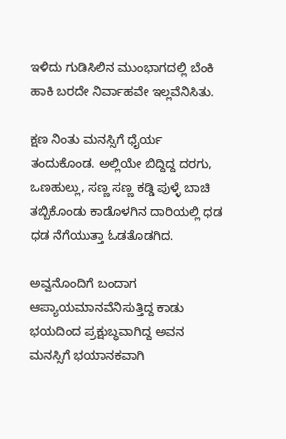ಇಳಿದು ಗುಡಿಸಿಲಿನ ಮುಂಭಾಗದಲ್ಲಿ ಬೆಂಕಿ ಹಾಕಿ ಬರದೇ ನಿರ್ವಾಹವೇ ಇಲ್ಲವೆನಿಸಿತು.

ಕ್ಷಣ ನಿಂತು ಮನಸ್ಸಿಗೆ ಧೈರ್ಯ ತಂದುಕೊಂಡ. ಅಲ್ಲಿಯೇ ಬಿದ್ದಿದ್ದ ದರಗು, ಒಣಹುಲ್ಲು, ಸಣ್ಣ ಸಣ್ಣ ಕಡ್ಡಿ ಪುಳ್ಳೆ ಬಾಚಿ ತಬ್ಬಿಕೊಂಡು ಕಾಡೊಳಗಿನ ದಾರಿಯಲ್ಲಿ ಧಡ ಧಡ ನೆಗೆಯುತ್ತಾ ಓಡತೊಡಗಿದ.

ಅವ್ವನೊಂದಿಗೆ ಬಂದಾಗ ಆಪ್ಯಾಯಮಾನವೆನಿಸುತ್ತಿದ್ದ ಕಾಡು ಭಯದಿಂದ ಪ್ರಕ್ಷುಬ್ಧವಾಗಿದ್ದ ಅವನ ಮನಸ್ಸಿಗೆ ಭಯಾನಕವಾಗಿ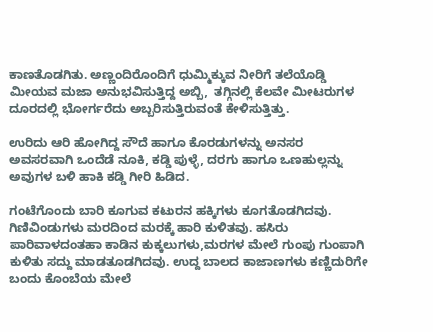ಕಾಣತೊಡಗಿತು. ಅಣ್ಣಂದಿರೊಂದಿಗೆ ಧುಮ್ಮಿಕ್ಕುವ ನೀರಿಗೆ ತಲೆಯೊಡ್ಡಿ ಮೀಯವ ಮಜಾ ಅನುಭವಿಸುತ್ತಿದ್ದ ಅಬ್ಬಿ,  ತಗ್ಗಿನಲ್ಲಿ ಕೆಲವೇ ಮೀಟರುಗಳ ದೂರದಲ್ಲಿ ಭೋರ್ಗರೆದು ಅಬ್ಬರಿಸುತ್ತಿರುವಂತೆ ಕೇಳಿಸುತ್ತಿತ್ತು.

ಉರಿದು ಆರಿ ಹೋಗಿದ್ದ ಸೌದೆ ಹಾಗೂ ಕೊರಡುಗಳನ್ನು ಅನಸರ ಅವಸರವಾಗಿ ಒಂದೆಡೆ ನೂಕಿ, ಕಡ್ಡಿ ಪುಳ್ಳೆ, ದರಗು ಹಾಗೂ ಒಣಹುಲ್ಲನ್ನು ಅವುಗಳ ಬಳಿ ಹಾಕಿ ಕಡ್ಡಿ ಗೀರಿ ಹಿಡಿದ.

ಗಂಟೆಗೊಂದು ಬಾರಿ ಕೂಗುವ ಕಟುರನ ಹಕ್ಕಿಗಳು ಕೂಗತೊಡಗಿದವು. ಗಿಣಿವಿಂಡುಗಳು ಮರದಿಂದ ಮರಕ್ಕೆ ಹಾರಿ ಕುಳಿತವು. ಹಸಿರು ಪಾರಿವಾಳದಂತಹಾ ಕಾಡಿನ ಕುಕ್ಕಲುಗಳು,ಮರಗಳ ಮೇಲೆ ಗುಂಪು ಗುಂಪಾಗಿ ಕುಳಿತು ಸದ್ದು ಮಾಡತೂಡಗಿದವು. ಉದ್ದ ಬಾಲದ ಕಾಜಾಣಗಳು ಕಣ್ಣಿದುರಿಗೇ ಬಂದು ಕೊಂಬೆಯ ಮೇಲೆ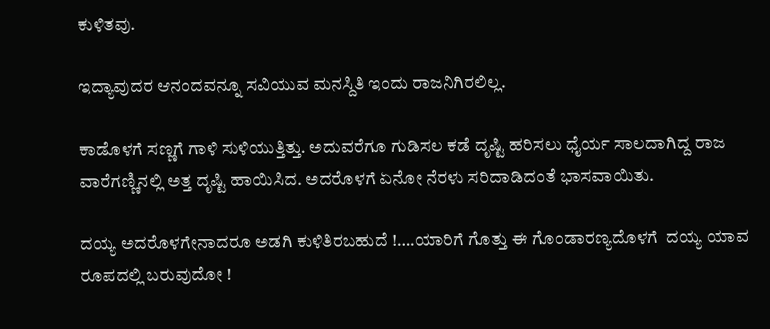ಕುಳಿತವು.

ಇದ್ಯಾವುದರ ಆನಂದವನ್ನೂ ಸವಿಯುವ ಮನಸ್ದಿತಿ ಇಂದು ರಾಜನಿಗಿರಲಿಲ್ಲ.

ಕಾಡೊಳಗೆ ಸಣ್ಣಗೆ ಗಾಳಿ ಸುಳಿಯುತ್ತಿತ್ತು. ಅದುವರೆಗೂ ಗುಡಿಸಲ ಕಡೆ ದೃಷ್ಟಿ ಹರಿಸಲು ಧೈರ್ಯ ಸಾಲದಾಗಿದ್ದ ರಾಜ ವಾರೆಗಣ್ಣಿನಲ್ಲಿ ಅತ್ತ ದೃಷ್ಟಿ ಹಾಯಿಸಿದ. ಅದರೊಳಗೆ ಏನೋ ನೆರಳು ಸರಿದಾಡಿದಂತೆ ಭಾಸವಾಯಿತು.

ದಯ್ಯ ಅದರೊಳಗೇನಾದರೂ ಅಡಗಿ ಕುಳಿತಿರಬಹುದೆ !….ಯಾರಿಗೆ ಗೊತ್ತು ಈ ಗೊಂಡಾರಣ್ಯದೊಳಗೆ  ದಯ್ಯ ಯಾವ ರೂಪದಲ್ಲಿ ಬರುವುದೋ !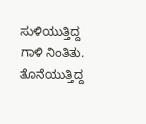ಸುಳಿಯುತ್ತಿದ್ದ ಗಾಳಿ ನಿಂತಿತು. ತೊನೆಯುತ್ತಿದ್ದ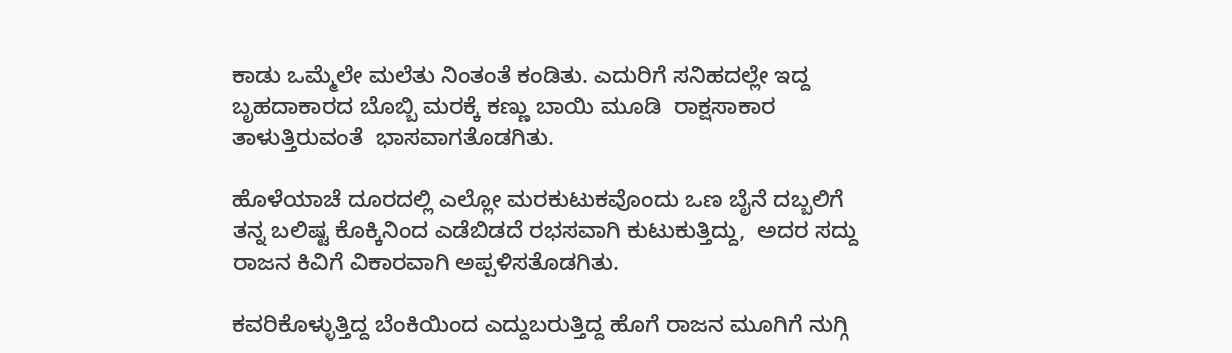ಕಾಡು ಒಮ್ಮೆಲೇ ಮಲೆತು ನಿಂತಂತೆ ಕಂಡಿತು. ಎದುರಿಗೆ ಸನಿಹದಲ್ಲೇ ಇದ್ದ ಬೃಹದಾಕಾರದ ಬೊಬ್ಬಿ ಮರಕ್ಕೆ ಕಣ್ಣು ಬಾಯಿ ಮೂಡಿ  ರಾಕ್ಷಸಾಕಾರ ತಾಳುತ್ತಿರುವಂತೆ  ಭಾಸವಾಗತೊಡಗಿತು.

ಹೊಳೆಯಾಚೆ ದೂರದಲ್ಲಿ ಎಲ್ಲೋ ಮರಕುಟುಕವೊಂದು ಒಣ ಬೈನೆ ದಬ್ಬಲಿಗೆ  ತನ್ನ ಬಲಿಷ್ಟ ಕೊಕ್ಕಿನಿಂದ ಎಡೆಬಿಡದೆ ರಭಸವಾಗಿ ಕುಟುಕುತ್ತಿದ್ದು,  ಅದರ ಸದ್ದು ರಾಜನ ಕಿವಿಗೆ ವಿಕಾರವಾಗಿ ಅಪ್ಪಳಿಸತೊಡಗಿತು.

ಕವರಿಕೊಳ್ಳುತ್ತಿದ್ದ ಬೆಂಕಿಯಿಂದ ಎದ್ದುಬರುತ್ತಿದ್ದ ಹೊಗೆ ರಾಜನ ಮೂಗಿಗೆ ನುಗ್ಗಿ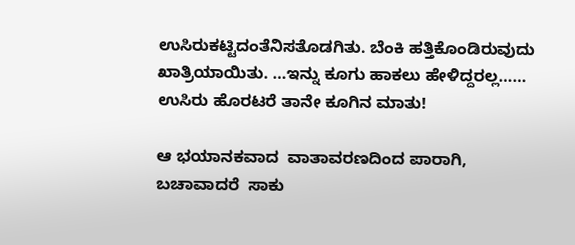ಉಸಿರುಕಟ್ಟಿದಂತೆನಿಸತೊಡಗಿತು. ಬೆಂಕಿ ಹತ್ತಿಕೊಂಡಿರುವುದು ಖಾತ್ರಿಯಾಯಿತು. …ಇನ್ನು ಕೂಗು ಹಾಕಲು ಹೇಳಿದ್ದರಲ್ಲ…… ಉಸಿರು ಹೊರಟರೆ ತಾನೇ ಕೂಗಿನ ಮಾತು!

ಆ ಭಯಾನಕವಾದ  ವಾತಾವರಣದಿಂದ ಪಾರಾಗಿ, ಬಚಾವಾದರೆ  ಸಾಕು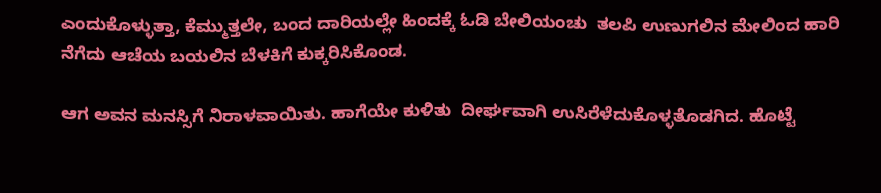ಎಂದುಕೊಳ್ಳುತ್ತಾ, ಕೆಮ್ಮುತ್ತಲೇ, ಬಂದ ದಾರಿಯಲ್ಲೇ ಹಿಂದಕ್ಕೆ ಓಡಿ ಬೇಲಿಯಂಚು  ತಲಪಿ ಉಣುಗಲಿನ ಮೇಲಿಂದ ಹಾರಿ ನೆಗೆದು ಆಚೆಯ ಬಯಲಿನ ಬೆಳಕಿಗೆ ಕುಕ್ಕರಿಸಿಕೊಂಡ.

ಆಗ ಅವನ ಮನಸ್ಸಿಗೆ ನಿರಾಳವಾಯಿತು. ಹಾಗೆಯೇ ಕುಳಿತು  ದೀರ್ಘವಾಗಿ ಉಸಿರೆಳೆದುಕೊಳ್ಳತೊಡಗಿದ. ಹೊಟ್ಟೆ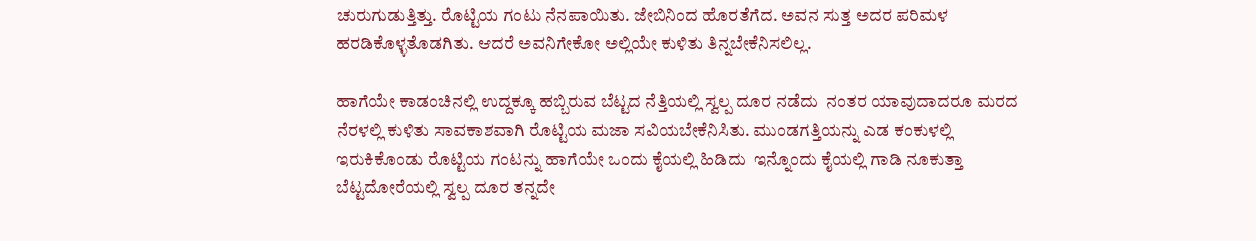ಚುರುಗುಡುತ್ತಿತ್ತು. ರೊಟ್ಟಿಯ ಗಂಟು ನೆನಪಾಯಿತು. ಜೇಬಿನಿಂದ ಹೊರತೆಗೆದ. ಅವನ ಸುತ್ತ ಅದರ ಪರಿಮಳ ಹರಡಿಕೊಳ್ಳತೊಡಗಿತು. ಆದರೆ ಅವನಿಗೇಕೋ ಅಲ್ಲಿಯೇ ಕುಳಿತು ತಿನ್ನಬೇಕೆನಿಸಲಿಲ್ಲ.

ಹಾಗೆಯೇ ಕಾಡಂಚಿನಲ್ಲಿ ಉದ್ದಕ್ಕೂ ಹಬ್ಬಿರುವ ಬೆಟ್ಟದ ನೆತ್ತಿಯಲ್ಲಿ ಸ್ವಲ್ಪ ದೂರ ನಡೆದು  ನಂತರ ಯಾವುದಾದರೂ ಮರದ ನೆರಳಲ್ಲಿ ಕುಳಿತು ಸಾವಕಾಶವಾಗಿ ರೊಟ್ಟಿಯ ಮಜಾ ಸವಿಯಬೇಕೆನಿಸಿತು. ಮುಂಡಗತ್ತಿಯನ್ನು ಎಡ ಕಂಕುಳಲ್ಲಿ ಇರುಕಿಕೊಂಡು ರೊಟ್ಟಿಯ ಗಂಟನ್ನು ಹಾಗೆಯೇ ಒಂದು ಕೈಯಲ್ಲಿ ಹಿಡಿದು  ಇನ್ನೊಂದು ಕೈಯಲ್ಲಿ ಗಾಡಿ ನೂಕುತ್ತಾ ಬೆಟ್ಟದೋರೆಯಲ್ಲಿ ಸ್ವಲ್ಪ ದೂರ ತನ್ನದೇ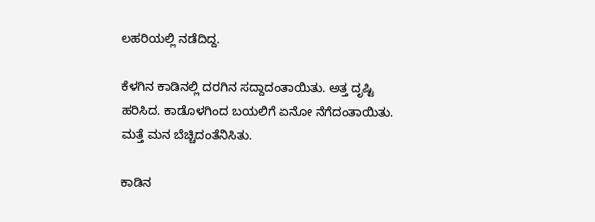ಲಹರಿಯಲ್ಲಿ ನಡೆದಿದ್ದ.

ಕೆಳಗಿನ ಕಾಡಿನಲ್ಲಿ ದರಗಿನ ಸದ್ದಾದಂತಾಯಿತು. ಅತ್ತ ದೃಷ್ಟಿ ಹರಿಸಿದ. ಕಾಡೊಳಗಿಂದ ಬಯಲಿಗೆ ಏನೋ ನೆಗೆದಂತಾಯಿತು. ಮತ್ತೆ ಮನ ಬೆಚ್ಚಿದಂತೆನಿಸಿತು.

ಕಾಡಿನ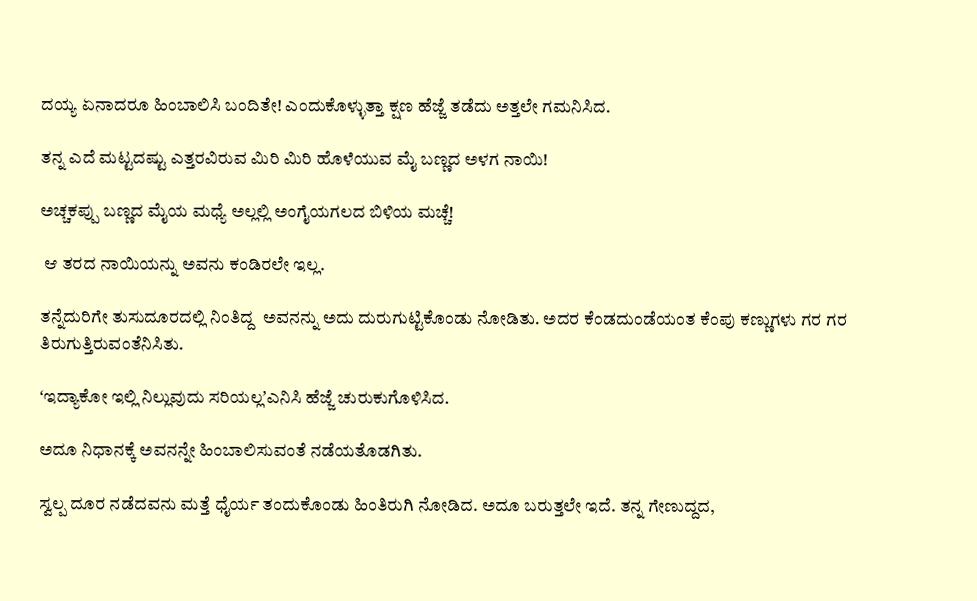ದಯ್ಯ ಏನಾದರೂ ಹಿಂಬಾಲಿಸಿ ಬಂದಿತೇ! ಎಂದುಕೊಳ್ಳುತ್ತಾ ಕ್ಷಣ ಹೆಜ್ಜೆ ತಡೆದು ಅತ್ತಲೇ ಗಮನಿಸಿದ.

ತನ್ನ ಎದೆ ಮಟ್ಟದಷ್ಟು ಎತ್ತರವಿರುವ ಮಿರಿ ಮಿರಿ ಹೊಳೆಯುವ ಮೈ ಬಣ್ಣದ ಅಳಗ ನಾಯಿ!

ಅಚ್ಚಕಪ್ಪು ಬಣ್ಣದ ಮೈಯ ಮಧ್ಯೆ ಅಲ್ಲಲ್ಲಿ ಅಂಗೈಯಗಲದ ಬಿಳಿಯ ಮಚ್ಚೆ!

 ಆ ತರದ ನಾಯಿಯನ್ನು ಅವನು ಕಂಡಿರಲೇ ಇಲ್ಲ.

ತನ್ನೆದುರಿಗೇ ತುಸುದೂರದಲ್ಲಿ ನಿಂತಿದ್ದ  ಅವನನ್ನು ಅದು ದುರುಗುಟ್ಟಿಕೊಂಡು ನೋಡಿತು. ಅದರ ಕೆಂಡದುಂಡೆಯಂತ ಕೆಂಪು ಕಣ್ಣುಗಳು ಗರ ಗರ ತಿರುಗುತ್ತಿರುವಂತೆನಿಸಿತು.

ʻಇದ್ಯಾಕೋ ಇಲ್ಲಿ ನಿಲ್ಲುವುದು ಸರಿಯಲ್ಲʼಎನಿಸಿ ಹೆಜ್ಜೆ ಚುರುಕುಗೊಳಿಸಿದ.

ಅದೂ ನಿಧಾನಕ್ಕೆ ಅವನನ್ನೇ ಹಿಂಬಾಲಿಸುವಂತೆ ನಡೆಯತೊಡಗಿತು.

ಸ್ವಲ್ಪ ದೂರ ನಡೆದವನು ಮತ್ತೆ ಧೈರ್ಯ ತಂದುಕೊಂಡು ಹಿಂತಿರುಗಿ ನೋಡಿದ. ಅದೂ ಬರುತ್ತಲೇ ಇದೆ. ತನ್ನ ಗೇಣುದ್ದದ,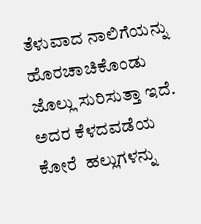ತೆಳುವಾದ ನಾಲಿಗೆಯನ್ನು ಹೊರಚಾಚಿಕೊಂಡು ಜೊಲ್ಲು ಸುರಿಸುತ್ತಾ ಇದೆ. ಅದರ ಕೆಳದವಡೆಯ ಕೋರೆ  ಹಲ್ಲುಗಳನ್ನು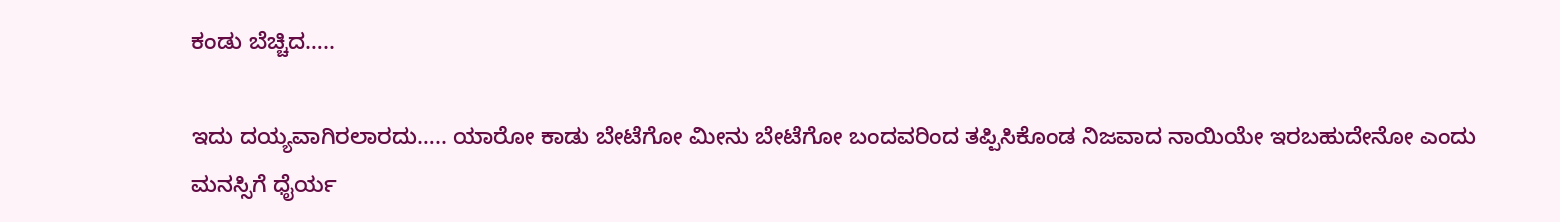ಕಂಡು ಬೆಚ್ಚಿದ…..

ಇದು ದಯ್ಯವಾಗಿರಲಾರದು….. ಯಾರೋ ಕಾಡು ಬೇಟೆಗೋ ಮೀನು ಬೇಟೆಗೋ ಬಂದವರಿಂದ ತಪ್ಪಿಸಿಕೊಂಡ ನಿಜವಾದ ನಾಯಿಯೇ ಇರಬಹುದೇನೋ ಎಂದು ಮನಸ್ಸಿಗೆ ಧೈರ್ಯ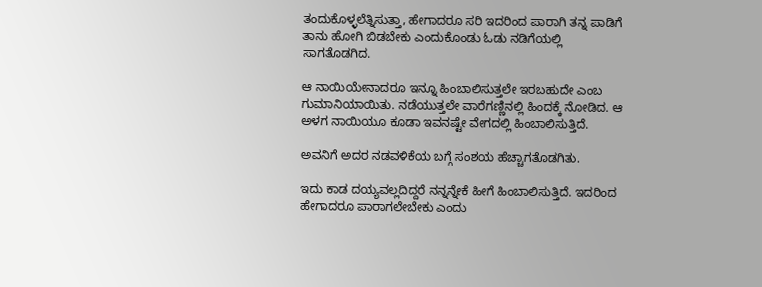ತಂದುಕೊಳ್ಳಲೆತ್ನಿಸುತ್ತಾ, ಹೇಗಾದರೂ ಸರಿ ಇದರಿಂದ ಪಾರಾಗಿ ತನ್ನ ಪಾಡಿಗೆ ತಾನು ಹೋಗಿ ಬಿಡಬೇಕು ಎಂದುಕೊಂಡು ಓಡು ನಡಿಗೆಯಲ್ಲಿ ಸಾಗತೊಡಗಿದ.

ಆ ನಾಯಿಯೇನಾದರೂ ಇನ್ನೂ ಹಿಂಬಾಲಿಸುತ್ತಲೇ ಇರಬಹುದೇ ಎಂಬ ಗುಮಾನಿಯಾಯಿತು. ನಡೆಯುತ್ತಲೇ ವಾರೆಗಣ್ಣಿನಲ್ಲಿ ಹಿಂದಕ್ಕೆ ನೋಡಿದ. ಆ ಅಳಗ ನಾಯಿಯೂ ಕೂಡಾ ಇವನಷ್ಟೇ ವೇಗದಲ್ಲಿ ಹಿಂಬಾಲಿಸುತ್ತಿದೆ.

ಅವನಿಗೆ ಅದರ ನಡವಳಿಕೆಯ ಬಗ್ಗೆ ಸಂಶಯ ಹೆಚ್ಚಾಗತೊಡಗಿತು.

ಇದು ಕಾಡ ದಯ್ಯವಲ್ಲದಿದ್ದರೆ ನನ್ನನ್ನೇಕೆ ಹೀಗೆ ಹಿಂಬಾಲಿಸುತ್ತಿದೆ. ಇದರಿಂದ ಹೇಗಾದರೂ ಪಾರಾಗಲೇಬೇಕು ಎಂದು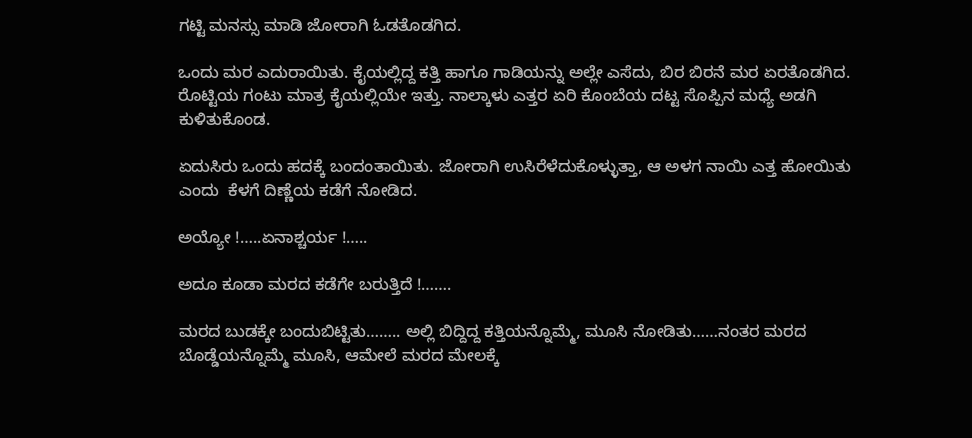ಗಟ್ಟಿ ಮನಸ್ಸು ಮಾಡಿ ಜೋರಾಗಿ ಓಡತೊಡಗಿದ.

ಒಂದು ಮರ ಎದುರಾಯಿತು. ಕೈಯಲ್ಲಿದ್ದ ಕತ್ತಿ ಹಾಗೂ ಗಾಡಿಯನ್ನು ಅಲ್ಲೇ ಎಸೆದು, ಬಿರ ಬಿರನೆ ಮರ ಏರತೊಡಗಿದ. ರೊಟ್ಟಿಯ ಗಂಟು ಮಾತ್ರ ಕೈಯಲ್ಲಿಯೇ ಇತ್ತು. ನಾಲ್ಕಾಳು ಎತ್ತರ ಏರಿ ಕೊಂಬೆಯ ದಟ್ಟ ಸೊಪ್ಪಿನ ಮಧ್ಯೆ ಅಡಗಿ ಕುಳಿತುಕೊಂಡ.

ಏದುಸಿರು ಒಂದು ಹದಕ್ಕೆ ಬಂದಂತಾಯಿತು. ಜೋರಾಗಿ ಉಸಿರೆಳೆದುಕೊಳ್ಳುತ್ತಾ, ಆ ಅಳಗ ನಾಯಿ ಎತ್ತ ಹೋಯಿತು ಎಂದು  ಕೆಳಗೆ ದಿಣ್ಣೆಯ ಕಡೆಗೆ ನೋಡಿದ.

ಅಯ್ಯೋ !…..ಏನಾಶ್ಚರ್ಯ !…..

ಅದೂ ಕೂಡಾ ಮರದ ಕಡೆಗೇ ಬರುತ್ತಿದೆ !…….

ಮರದ ಬುಡಕ್ಕೇ ಬಂದುಬಿಟ್ಟಿತು…….. ಅಲ್ಲಿ ಬಿದ್ದಿದ್ದ ಕತ್ತಿಯನ್ನೊಮ್ಮೆ, ಮೂಸಿ ನೋಡಿತು……ನಂತರ ಮರದ ಬೊಡ್ಡೆಯನ್ನೊಮ್ಮೆ ಮೂಸಿ, ಆಮೇಲೆ ಮರದ ಮೇಲಕ್ಕೆ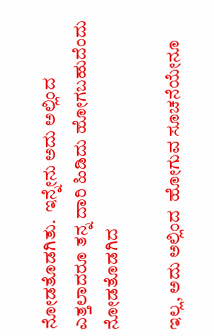ನೋಡತೊಡಗಿತು.  ಇನ್ನೇನು ಅದು ಅಲ್ಲಿಂದ ಎತ್ತಲಾದರೂ ತನ್ನ ದಾರಿ ಹಿಡಿದು ಹೋಗಬಹುದೆಂದು ನೋಡತೊಡಗಿದ

ಇಲ್ಲ, ಅದು ಅಲ್ಲಿಂದ  ಹೋಗುವ ಸೂಚನೆಯೇನೂ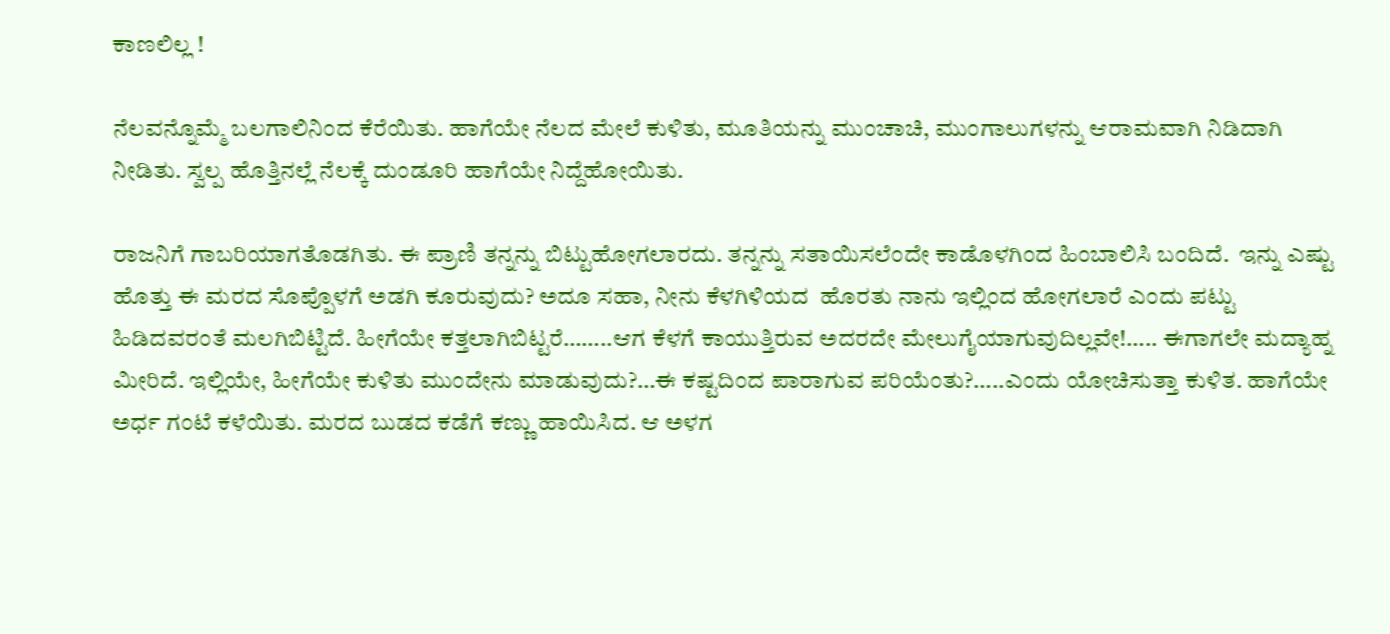ಕಾಣಲಿಲ್ಲ !

ನೆಲವನ್ನೊಮ್ಮೆ ಬಲಗಾಲಿನಿಂದ ಕೆರೆಯಿತು. ಹಾಗೆಯೇ ನೆಲದ ಮೇಲೆ ಕುಳಿತು, ಮೂತಿಯನ್ನು ಮುಂಚಾಚಿ, ಮುಂಗಾಲುಗಳನ್ನು ಆರಾಮವಾಗಿ ನಿಡಿದಾಗಿ ನೀಡಿತು. ಸ್ವಲ್ಪ ಹೊತ್ತಿನಲ್ಲೆ ನೆಲಕ್ಕೆ ದುಂಡೂರಿ ಹಾಗೆಯೇ ನಿದ್ದೆಹೋಯಿತು.

ರಾಜನಿಗೆ ಗಾಬರಿಯಾಗತೊಡಗಿತು. ಈ ಪ್ರಾಣಿ ತನ್ನನ್ನು ಬಿಟ್ಟುಹೋಗಲಾರದು. ತನ್ನನ್ನು ಸತಾಯಿಸಲೆಂದೇ ಕಾಡೊಳಗಿಂದ ಹಿಂಬಾಲಿಸಿ ಬಂದಿದೆ.  ಇನ್ನು ಎಷ್ಟು ಹೊತ್ತು ಈ ಮರದ ಸೊಪ್ಪೊಳಗೆ ಅಡಗಿ ಕೂರುವುದು? ಅದೂ ಸಹಾ, ನೀನು ಕೆಳಗಿಳಿಯದ  ಹೊರತು ನಾನು ಇಲ್ಲಿಂದ ಹೋಗಲಾರೆ ಎಂದು ಪಟ್ಟು ಹಿಡಿದವರಂತೆ ಮಲಗಿಬಿಟ್ಟಿದೆ. ಹೀಗೆಯೇ ಕತ್ತಲಾಗಿಬಿಟ್ಟರೆ……..ಆಗ ಕೆಳಗೆ ಕಾಯುತ್ತಿರುವ ಅದರದೇ ಮೇಲುಗೈಯಾಗುವುದಿಲ್ಲವೇ!….. ಈಗಾಗಲೇ ಮದ್ಯಾಹ್ನ ಮೀರಿದೆ. ಇಲ್ಲಿಯೇ, ಹೀಗೆಯೇ ಕುಳಿತು ಮುಂದೇನು ಮಾಡುವುದು?…ಈ ಕಷ್ಟದಿಂದ ಪಾರಾಗುವ ಪರಿಯೆಂತು?…..ಎಂದು ಯೋಚಿಸುತ್ತಾ ಕುಳಿತ. ಹಾಗೆಯೇ ಅರ್ಧ ಗಂಟೆ ಕಳೆಯಿತು. ಮರದ ಬುಡದ ಕಡೆಗೆ ಕಣ್ಣು ಹಾಯಿಸಿದ. ಆ ಅಳಗ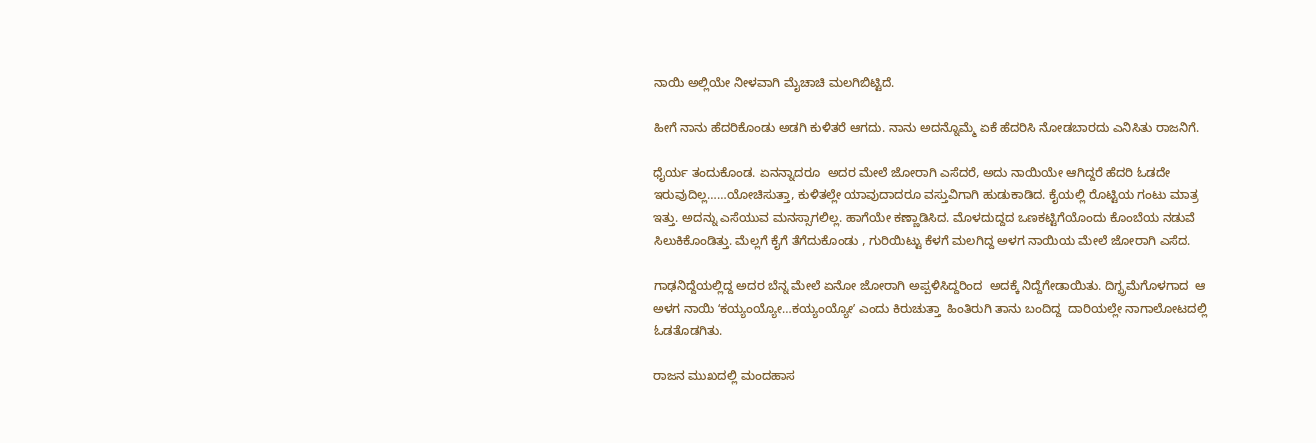ನಾಯಿ ಅಲ್ಲಿಯೇ ನೀಳವಾಗಿ ಮೈಚಾಚಿ ಮಲಗಿಬಿಟ್ಟಿದೆ.

ಹೀಗೆ ನಾನು ಹೆದರಿಕೊಂಡು ಅಡಗಿ ಕುಳಿತರೆ ಆಗದು. ನಾನು ಅದನ್ನೊಮ್ಮೆ ಏಕೆ ಹೆದರಿಸಿ ನೋಡಬಾರದು ಎನಿಸಿತು ರಾಜನಿಗೆ.

ಧೈರ್ಯ ತಂದುಕೊಂಡ. ಏನನ್ನಾದರೂ  ಅದರ ಮೇಲೆ ಜೋರಾಗಿ ಎಸೆದರೆ, ಅದು ನಾಯಿಯೇ ಆಗಿದ್ದರೆ ಹೆದರಿ ಓಡದೇ ಇರುವುದಿಲ್ಲ……ಯೋಚಿಸುತ್ತಾ, ಕುಳಿತಲ್ಲೇ ಯಾವುದಾದರೂ ವಸ್ತುವಿಗಾಗಿ ಹುಡುಕಾಡಿದ. ಕೈಯಲ್ಲಿ ರೊಟ್ಟಿಯ ಗಂಟು ಮಾತ್ರ ಇತ್ತು. ಅದನ್ನು ಎಸೆಯುವ ಮನಸ್ಸಾಗಲಿಲ್ಲ. ಹಾಗೆಯೇ ಕಣ್ಣಾಡಿಸಿದ. ಮೊಳದುದ್ದದ ಒಣಕಟ್ಟಿಗೆಯೊಂದು ಕೊಂಬೆಯ ನಡುವೆ ಸಿಲುಕಿಕೊಂಡಿತ್ತು. ಮೆಲ್ಲಗೆ ಕೈಗೆ ತೆಗೆದುಕೊಂಡು , ಗುರಿಯಿಟ್ಟು ಕೆಳಗೆ ಮಲಗಿದ್ದ ಅಳಗ ನಾಯಿಯ ಮೇಲೆ ಜೋರಾಗಿ ಎಸೆದ.

ಗಾಢನಿದ್ದೆಯಲ್ಲಿದ್ದ ಅದರ ಬೆನ್ನ ಮೇಲೆ ಏನೋ ಜೋರಾಗಿ ಅಪ್ಪಳಿಸಿದ್ದರಿಂದ  ಅದಕ್ಕೆ ನಿದ್ದೆಗೇಡಾಯಿತು. ದಿಗ್ಭ್ರಮೆಗೊಳಗಾದ  ಆ ಅಳಗ ನಾಯಿ ʻಕಯ್ಯಂಯ್ಯೋ…ಕಯ್ಯಂಯ್ಯೋʼ ಎಂದು ಕಿರುಚುತ್ತಾ  ಹಿಂತಿರುಗಿ ತಾನು ಬಂದಿದ್ದ  ದಾರಿಯಲ್ಲೇ ನಾಗಾಲೋಟದಲ್ಲಿ ಓಡತೊಡಗಿತು.

ರಾಜನ ಮುಖದಲ್ಲಿ ಮಂದಹಾಸ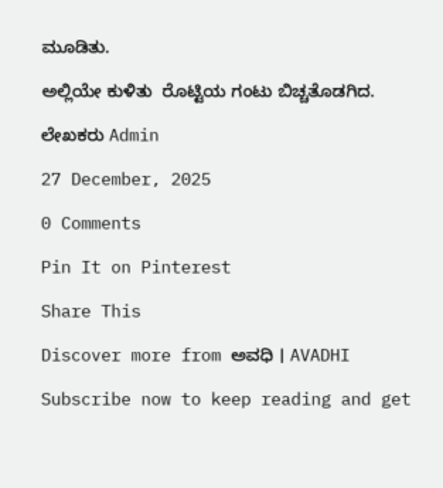ಮೂಡಿತು.

ಅಲ್ಲಿಯೇ ಕುಳಿತು  ರೊಟ್ಟಿಯ ಗಂಟು ಬಿಚ್ಚತೊಡಗಿದ.

ಲೇಖಕರು Admin

27 December, 2025

0 Comments

Pin It on Pinterest

Share This

Discover more from ಅವಧಿ । AVADHI

Subscribe now to keep reading and get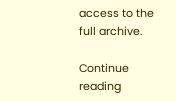access to the full archive.

Continue reading